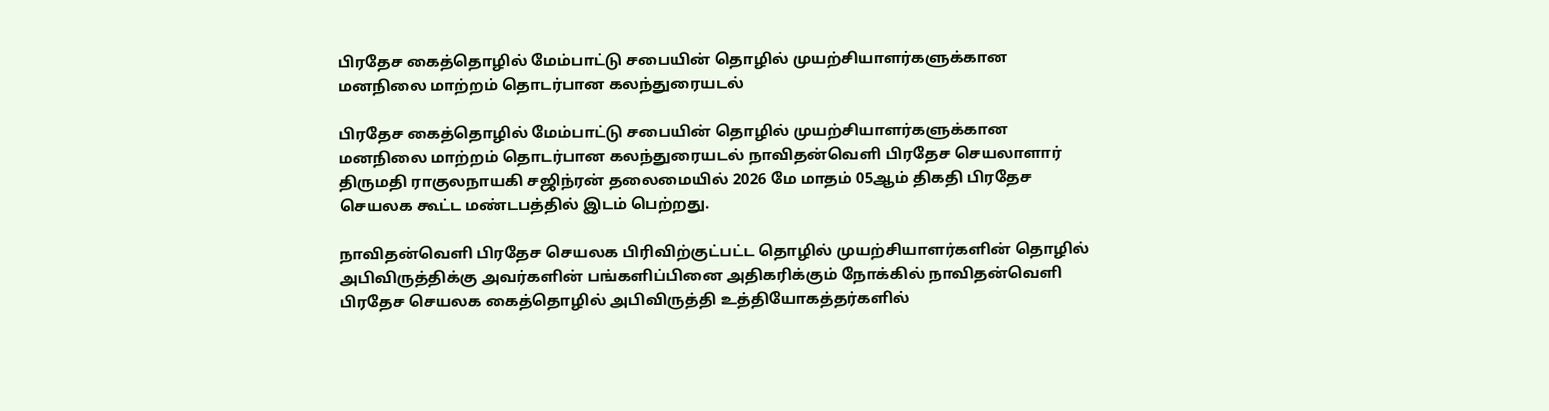பிரதேச கைத்தொழில் மேம்பாட்டு சபையின் தொழில் முயற்சியாளர்களுக்கான மனநிலை மாற்றம் தொடர்பான கலந்துரையடல்

பிரதேச கைத்தொழில் மேம்பாட்டு சபையின் தொழில் முயற்சியாளர்களுக்கான மனநிலை மாற்றம் தொடர்பான கலந்துரையடல் நாவிதன்வெளி பிரதேச செயலாளார் திருமதி ராகுலநாயகி சஜிந்ரன் தலைமையில் 2026 மே மாதம் 05ஆம் திகதி பிரதேச செயலக கூட்ட மண்டபத்தில் இடம் பெற்றது.

நாவிதன்வௌி பிரதேச செயலக பிரிவிற்குட்பட்ட தொழில் முயற்சியாளர்களின் தொழில் அபிவிருத்திக்கு அவர்களின் பங்களிப்பினை அதிகரிக்கும் நோக்கில் நாவிதன்வௌி பிரதேச செயலக கைத்தொழில் அபிவிருத்தி உத்தியோகத்தர்களில்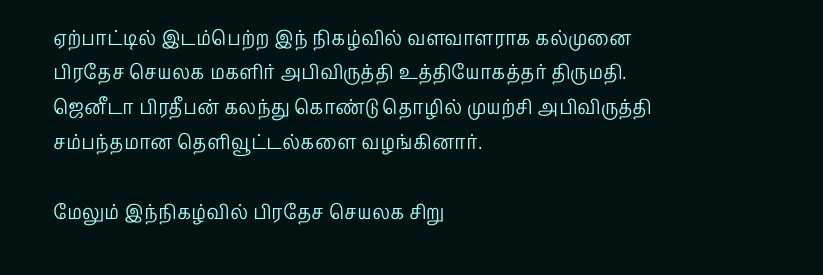ஏற்பாட்டில் இடம்பெற்ற இந் நிகழ்வில் வளவாளராக கல்முனை பிரதேச செயலக மகளிர் அபிவிருத்தி உத்தியோகத்தர் திருமதி. ஜெனீடா பிரதீபன் கலந்து கொண்டு தொழில் முயற்சி அபிவிருத்தி சம்பந்தமான தௌிவூட்டல்களை வழங்கினார்.

மேலும் இந்நிகழ்வில் பிரதேச செயலக சிறு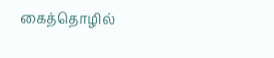கைத்தொழில்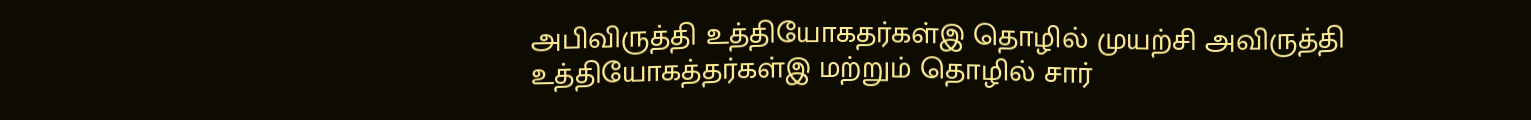அபிவிருத்தி உத்தியோகதர்கள்இ தொழில் முயற்சி அவிருத்தி உத்தியோகத்தர்கள்இ மற்றும் தொழில் சார்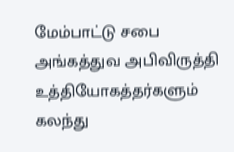மேம்பாட்டு சபை அங்கத்துவ அபிவிருத்தி உத்தியோகத்தர்களும் கலந்து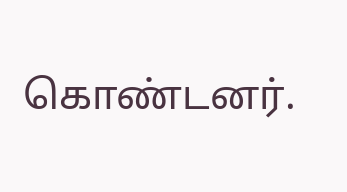கொண்டனர்.